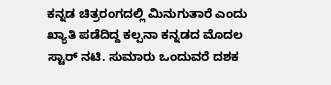ಕನ್ನಡ ಚಿತ್ರರಂಗದಲ್ಲಿ ಮಿನುಗುತಾರೆ ಎಂದು ಖ್ಯಾತಿ ಪಡೆದಿದ್ದ ಕಲ್ಪನಾ ಕನ್ನಡದ ಮೊದಲ ಸ್ಟಾರ್ ನಟಿ. ಸುಮಾರು ಒಂದುವರೆ ದಶಕ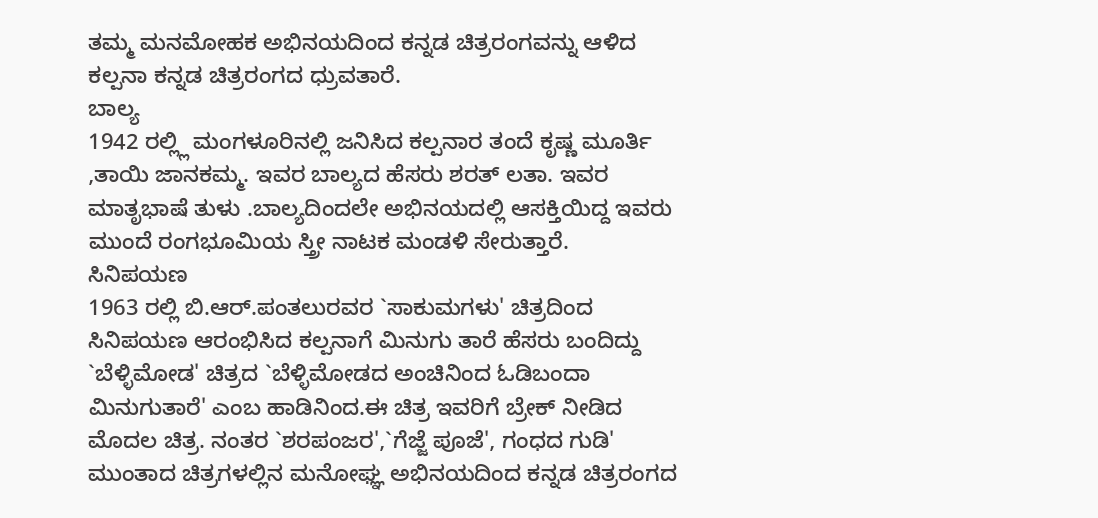ತಮ್ಮ ಮನಮೋಹಕ ಅಭಿನಯದಿಂದ ಕನ್ನಡ ಚಿತ್ರರಂಗವನ್ನು ಆಳಿದ ಕಲ್ಪನಾ ಕನ್ನಡ ಚಿತ್ರರಂಗದ ಧ್ರುವತಾರೆ.
ಬಾಲ್ಯ
1942 ರಲ್ಲ್ಲಿ ಮಂಗಳೂರಿನಲ್ಲಿ ಜನಿಸಿದ ಕಲ್ಪನಾರ ತಂದೆ ಕೃಷ್ಣ ಮೂರ್ತಿ ,ತಾಯಿ ಜಾನಕಮ್ಮ. ಇವರ ಬಾಲ್ಯದ ಹೆಸರು ಶರತ್ ಲತಾ. ಇವರ ಮಾತೃಭಾಷೆ ತುಳು .ಬಾಲ್ಯದಿಂದಲೇ ಅಭಿನಯದಲ್ಲಿ ಆಸಕ್ತಿಯಿದ್ದ ಇವರು ಮುಂದೆ ರಂಗಭೂಮಿಯ ಸ್ತ್ರೀ ನಾಟಕ ಮಂಡಳಿ ಸೇರುತ್ತಾರೆ.
ಸಿನಿಪಯಣ
1963 ರಲ್ಲಿ ಬಿ.ಆರ್.ಪಂತಲುರವರ `ಸಾಕುಮಗಳು' ಚಿತ್ರದಿಂದ ಸಿನಿಪಯಣ ಆರಂಭಿಸಿದ ಕಲ್ಪನಾಗೆ ಮಿನುಗು ತಾರೆ ಹೆಸರು ಬಂದಿದ್ದು `ಬೆಳ್ಳಿಮೋಡ' ಚಿತ್ರದ `ಬೆಳ್ಳಿಮೋಡದ ಅಂಚಿನಿಂದ ಓಡಿಬಂದಾ ಮಿನುಗುತಾರೆ' ಎಂಬ ಹಾಡಿನಿಂದ.ಈ ಚಿತ್ರ ಇವರಿಗೆ ಬ್ರೇಕ್ ನೀಡಿದ ಮೊದಲ ಚಿತ್ರ. ನಂತರ `ಶರಪಂಜರ',`ಗೆಜ್ಜೆ ಪೂಜೆ', ಗಂಧದ ಗುಡಿ' ಮುಂತಾದ ಚಿತ್ರಗಳಲ್ಲಿನ ಮನೋಘ್ಞ ಅಭಿನಯದಿಂದ ಕನ್ನಡ ಚಿತ್ರರಂಗದ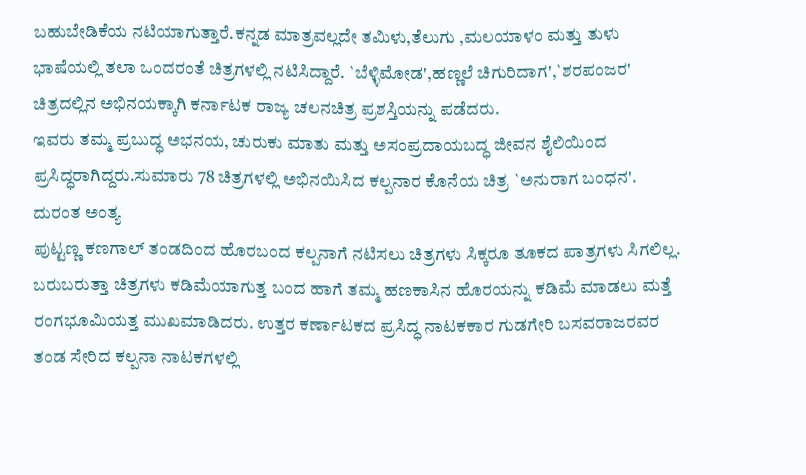ಬಹುಬೇಡಿಕೆಯ ನಟಿಯಾಗುತ್ತಾರೆ.ಕನ್ನಡ ಮಾತ್ರವಲ್ಲದೇ ತಮಿಳು,ತೆಲುಗು ,ಮಲಯಾಳಂ ಮತ್ತು ತುಳು ಭಾಷೆಯಲ್ಲಿ ತಲಾ ಒಂದರಂತೆ ಚಿತ್ರಗಳಲ್ಲಿ ನಟಿಸಿದ್ದಾರೆ. `ಬೆಳ್ಳಿಮೋಡ',ಹಣ್ಣಲೆ ಚಿಗುರಿದಾಗ',`ಶರಪಂಜರ' ಚಿತ್ರದಲ್ಲಿನ ಅಭಿನಯಕ್ಕಾಗಿ ಕರ್ನಾಟಕ ರಾಜ್ಯ ಚಲನಚಿತ್ರ ಪ್ರಶಸ್ತಿಯನ್ನು ಪಡೆದರು.
ಇವರು ತಮ್ಮ ಪ್ರಬುದ್ಧ ಅಭನಯ, ಚುರುಕು ಮಾತು ಮತ್ತು ಅಸಂಪ್ರದಾಯಬದ್ಧ ಜೀವನ ಶೈಲಿಯಿಂದ ಪ್ರಸಿದ್ಧರಾಗಿದ್ದರು.ಸುಮಾರು 78 ಚಿತ್ರಗಳಲ್ಲಿ ಅಭಿನಯಿಸಿದ ಕಲ್ಪನಾರ ಕೊನೆಯ ಚಿತ್ರ `ಅನುರಾಗ ಬಂಧನ'.
ದುರಂತ ಅಂತ್ಯ
ಪುಟ್ಟಣ್ಣ ಕಣಗಾಲ್ ತಂಡದಿಂದ ಹೊರಬಂದ ಕಲ್ಪನಾಗೆ ನಟಿಸಲು ಚಿತ್ರಗಳು ಸಿಕ್ಕರೂ ತೂಕದ ಪಾತ್ರಗಳು ಸಿಗಲಿಲ್ಲ. ಬರುಬರುತ್ತಾ ಚಿತ್ರಗಳು ಕಡಿಮೆಯಾಗುತ್ತ ಬಂದ ಹಾಗೆ ತಮ್ಮ ಹಣಕಾಸಿನ ಹೊರಯನ್ನು ಕಡಿಮೆ ಮಾಡಲು ಮತ್ತೆ ರಂಗಭೂಮಿಯತ್ತ ಮುಖಮಾಡಿದರು. ಉತ್ತರ ಕರ್ಣಾಟಕದ ಪ್ರಸಿದ್ಧ ನಾಟಕಕಾರ ಗುಡಗೇರಿ ಬಸವರಾಜರವರ ತಂಡ ಸೇರಿದ ಕಲ್ಪನಾ ನಾಟಕಗಳಲ್ಲಿ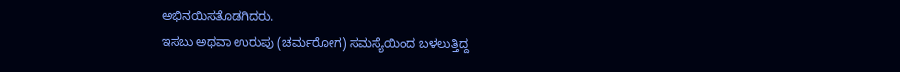ಅಭಿನಯಿಸತೊಡಗಿದರು.
ಇಸಬು ಅಥವಾ ಉರುಪು (ಚರ್ಮರೋಗ) ಸಮಸ್ಯೆಯಿಂದ ಬಳಲುತ್ತಿದ್ದ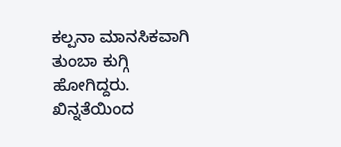ಕಲ್ಪನಾ ಮಾನಸಿಕವಾಗಿ ತುಂಬಾ ಕುಗ್ಗಿ ಹೋಗಿದ್ದರು. ಖಿನ್ನತೆಯಿಂದ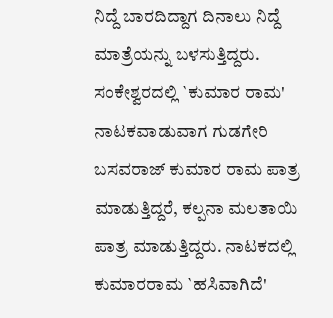ನಿದ್ದೆ ಬಾರದಿದ್ದಾಗ ದಿನಾಲು ನಿದ್ದೆ ಮಾತ್ರೆಯನ್ನು ಬಳಸುತ್ತಿದ್ದರು.
ಸಂಕೇಶ್ವರದಲ್ಲಿ `ಕುಮಾರ ರಾಮ' ನಾಟಕವಾಡುವಾಗ ಗುಡಗೇರಿ ಬಸವರಾಜ್ ಕುಮಾರ ರಾಮ ಪಾತ್ರ ಮಾಡುತ್ತಿದ್ದರೆ, ಕಲ್ಪನಾ ಮಲತಾಯಿ ಪಾತ್ರ ಮಾಡುತ್ತಿದ್ದರು. ನಾಟಕದಲ್ಲಿ ಕುಮಾರರಾಮ `ಹಸಿವಾಗಿದೆ'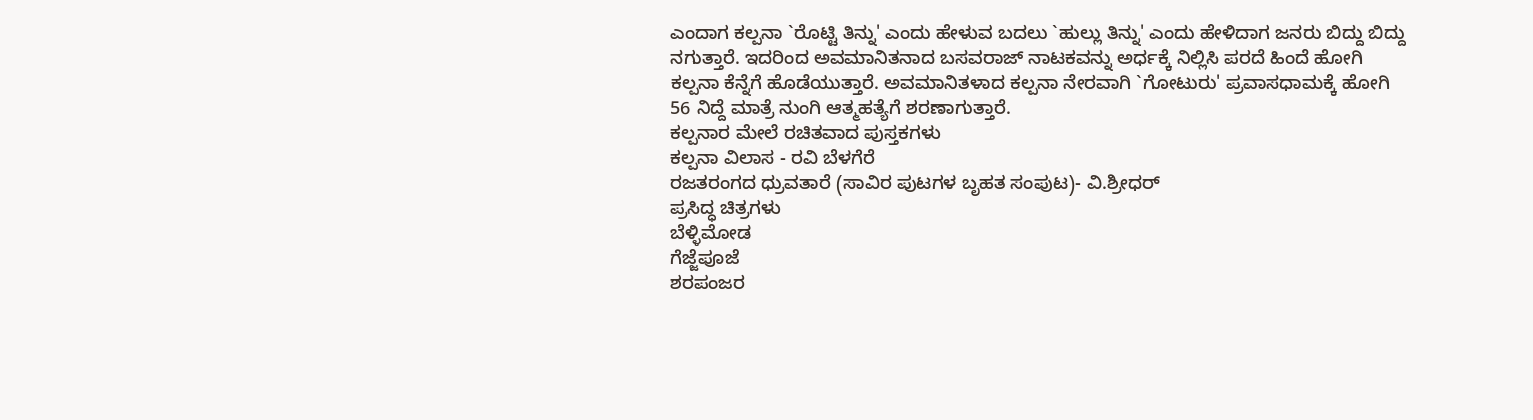ಎಂದಾಗ ಕಲ್ಪನಾ `ರೊಟ್ಟಿ ತಿನ್ನು' ಎಂದು ಹೇಳುವ ಬದಲು `ಹುಲ್ಲು ತಿನ್ನು' ಎಂದು ಹೇಳಿದಾಗ ಜನರು ಬಿದ್ದು ಬಿದ್ದು ನಗುತ್ತಾರೆ. ಇದರಿಂದ ಅವಮಾನಿತನಾದ ಬಸವರಾಜ್ ನಾಟಕವನ್ನು ಅರ್ಧಕ್ಕೆ ನಿಲ್ಲಿಸಿ ಪರದೆ ಹಿಂದೆ ಹೋಗಿ ಕಲ್ಪನಾ ಕೆನ್ನೆಗೆ ಹೊಡೆಯುತ್ತಾರೆ. ಅವಮಾನಿತಳಾದ ಕಲ್ಪನಾ ನೇರವಾಗಿ `ಗೋಟುರು' ಪ್ರವಾಸಧಾಮಕ್ಕೆ ಹೋಗಿ 56 ನಿದ್ದೆ ಮಾತ್ರೆ ನುಂಗಿ ಆತ್ಮಹತ್ಯೆಗೆ ಶರಣಾಗುತ್ತಾರೆ.
ಕಲ್ಪನಾರ ಮೇಲೆ ರಚಿತವಾದ ಪುಸ್ತಕಗಳು
ಕಲ್ಪನಾ ವಿಲಾಸ - ರವಿ ಬೆಳಗೆರೆ
ರಜತರಂಗದ ಧ್ರುವತಾರೆ (ಸಾವಿರ ಪುಟಗಳ ಬೃಹತ ಸಂಪುಟ)- ವಿ.ಶ್ರೀಧರ್
ಪ್ರಸಿದ್ಧ ಚಿತ್ರಗಳು
ಬೆಳ್ಳಿಮೋಡ
ಗೆಜ್ಜೆಪೂಜೆ
ಶರಪಂಜರ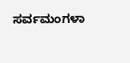ಸರ್ವಮಂಗಳಾ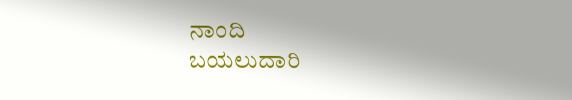ನಾಂದಿ
ಬಯಲುದಾರಿ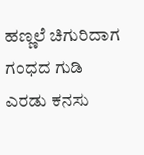ಹಣ್ಣಲೆ ಚಿಗುರಿದಾಗ
ಗಂಧದ ಗುಡಿ
ಎರಡು ಕನಸು